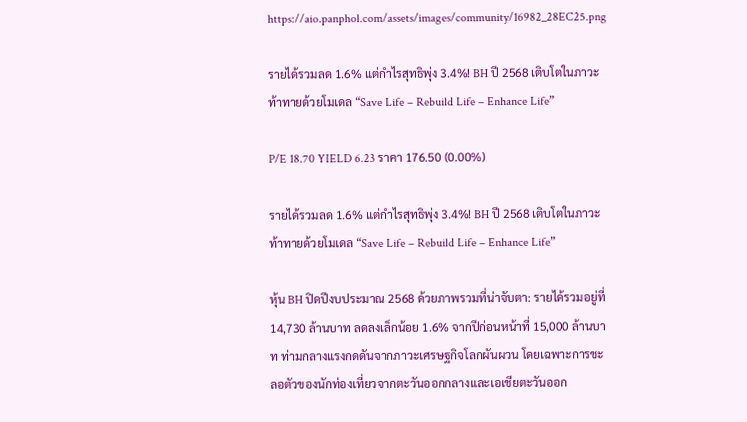https://aio.panphol.com/assets/images/community/16982_28EC25.png

รายได้รวมลด 1.6% แต่กำไรสุทธิพุ่ง 3.4%! BH ปี 2568 เติบโตในภาวะท้าทายด้วยโมเดล “Save Life – Rebuild Life – Enhance Life”

P/E 18.70 YIELD 6.23 ราคา 176.50 (0.00%)

รายได้รวมลด 1.6% แต่กำไรสุทธิพุ่ง 3.4%! BH ปี 2568 เติบโตในภาวะท้าทายด้วยโมเดล “Save Life – Rebuild Life – Enhance Life”

หุ้น BH ปิดปีงบประมาณ 2568 ด้วยภาพรวมที่น่าจับตา: รายได้รวมอยู่ที่ 14,730 ล้านบาท ลดลงเล็กน้อย 1.6% จากปีก่อนหน้าที่ 15,000 ล้านบาท ท่ามกลางแรงกดดันจากภาวะเศรษฐกิจโลกผันผวน โดยเฉพาะการชะลอตัวของนักท่องเที่ยวจากตะวันออกกลางและเอเชียตะวันออก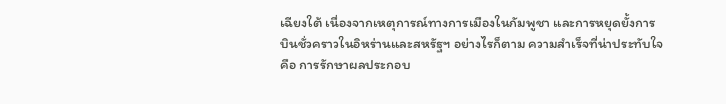เฉียงใต้ เนื่องจากเหตุการณ์ทางการเมืองในกัมพูชา และการหยุดยั้งการบินชั่วคราวในอิหร่านและสหรัฐฯ อย่างไรก็ตาม ความสำเร็จที่น่าประทับใจคือ การรักษาผลประกอบ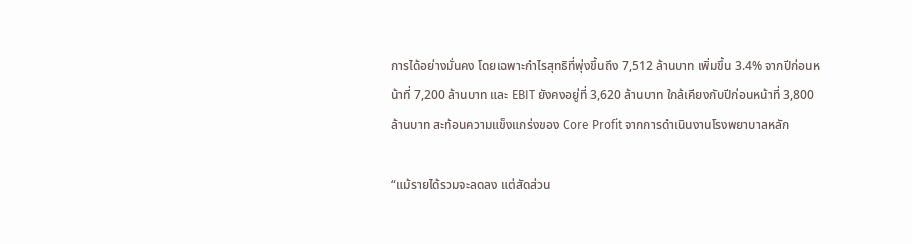การได้อย่างมั่นคง โดยเฉพาะกำไรสุทธิที่พุ่งขึ้นถึง 7,512 ล้านบาท เพิ่มขึ้น 3.4% จากปีก่อนหน้าที่ 7,200 ล้านบาท และ EBIT ยังคงอยู่ที่ 3,620 ล้านบาท ใกล้เคียงกับปีก่อนหน้าที่ 3,800 ล้านบาท สะท้อนความแข็งแกร่งของ Core Profit จากการดำเนินงานโรงพยาบาลหลัก

“แม้รายได้รวมจะลดลง แต่สัดส่วน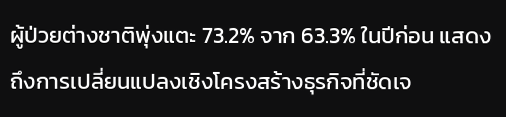ผู้ป่วยต่างชาติพุ่งแตะ 73.2% จาก 63.3% ในปีก่อน แสดงถึงการเปลี่ยนแปลงเชิงโครงสร้างธุรกิจที่ชัดเจ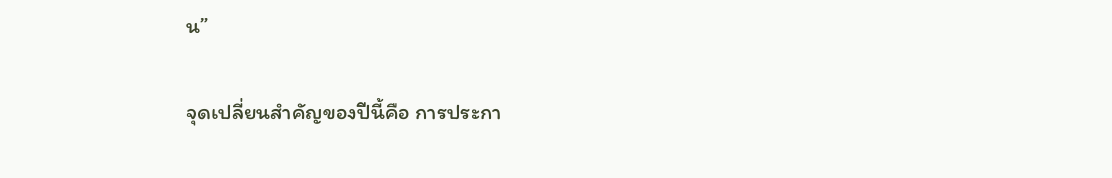น”

จุดเปลี่ยนสำคัญของปีนี้คือ การประกา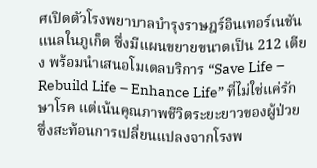ศเปิดตัวโรงพยาบาลบำรุงราษฎร์อินเทอร์เนชันแนลในภูเก็ต ซึ่งมีแผนขยายขนาดเป็น 212 เตียง พร้อมนำเสนอโมเดลบริการ “Save Life – Rebuild Life – Enhance Life” ที่ไม่ใช่แค่รักษาโรค แต่เน้นคุณภาพชีวิตระยะยาวของผู้ป่วย ซึ่งสะท้อนการเปลี่ยนแปลงจากโรงพ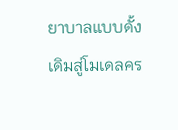ยาบาลแบบดั้งเดิมสู่โมเดลคร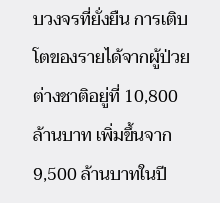บวงจรที่ยั่งยืน การเติบโตของรายได้จากผู้ป่วยต่างชาติอยู่ที่ 10,800 ล้านบาท เพิ่มขึ้นจาก 9,500 ล้านบาทในปี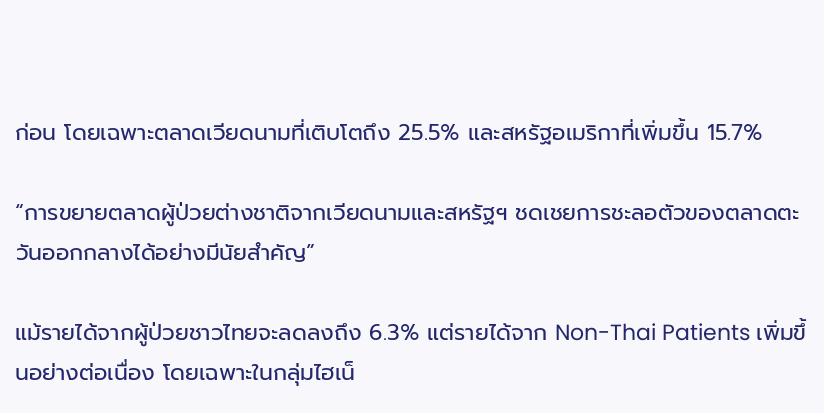ก่อน โดยเฉพาะตลาดเวียดนามที่เติบโตถึง 25.5% และสหรัฐอเมริกาที่เพิ่มขึ้น 15.7%

“การขยายตลาดผู้ป่วยต่างชาติจากเวียดนามและสหรัฐฯ ชดเชยการชะลอตัวของตลาดตะวันออกกลางได้อย่างมีนัยสำคัญ”

แม้รายได้จากผู้ป่วยชาวไทยจะลดลงถึง 6.3% แต่รายได้จาก Non-Thai Patients เพิ่มขึ้นอย่างต่อเนื่อง โดยเฉพาะในกลุ่มไฮเน็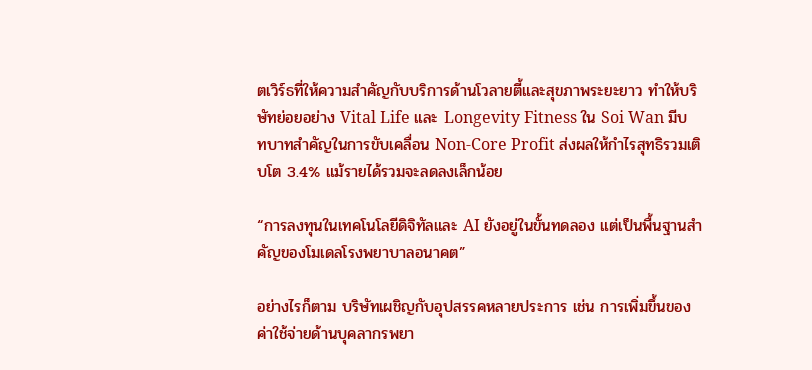ตเวิร์ธที่ให้ความสำคัญกับบริการด้านโวลายตี้และสุขภาพระยะยาว ทำให้บริษัทย่อยอย่าง Vital Life และ Longevity Fitness ใน Soi Wan มีบทบาทสำคัญในการขับเคลื่อน Non-Core Profit ส่งผลให้กำไรสุทธิรวมเติบโต 3.4% แม้รายได้รวมจะลดลงเล็กน้อย

“การลงทุนในเทคโนโลยีดิจิทัลและ AI ยังอยู่ในขั้นทดลอง แต่เป็นพื้นฐานสำคัญของโมเดลโรงพยาบาลอนาคต”

อย่างไรก็ตาม บริษัทเผชิญกับอุปสรรคหลายประการ เช่น การเพิ่มขึ้นของค่าใช้จ่ายด้านบุคลากรพยา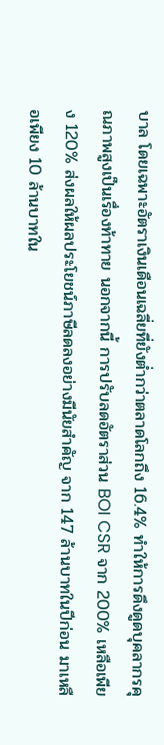บาล โดยเฉพาะอัตราเงินเดือนเฉลี่ยที่ยังต่ำกว่าตลาดโลกถึง 16.4% ทำให้การดึงดูดบุคลากรคุณภาพสูงเป็นเรื่องท้าทาย นอกจากนี้ การปรับลดอัตราส่วน BOI CSR จาก 200% เหลือเพียง 120% ส่งผลให้ผลประโยชน์ภาษีลดลงอย่างมีนัยสำคัญ จาก 147 ล้านบาทในปีก่อน มาเหลือเพียง 10 ล้านบาทใน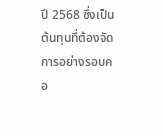ปี 2568 ซึ่งเป็นต้นทุนที่ต้องจัดการอย่างรอบคอ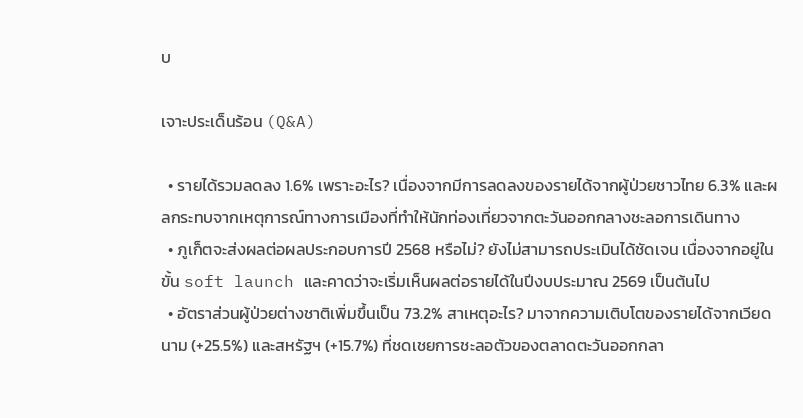บ

เจาะประเด็นร้อน (Q&A)

  • รายได้รวมลดลง 1.6% เพราะอะไร? เนื่องจากมีการลดลงของรายได้จากผู้ป่วยชาวไทย 6.3% และผลกระทบจากเหตุการณ์ทางการเมืองที่ทำให้นักท่องเที่ยวจากตะวันออกกลางชะลอการเดินทาง
  • ภูเก็ตจะส่งผลต่อผลประกอบการปี 2568 หรือไม่? ยังไม่สามารถประเมินได้ชัดเจน เนื่องจากอยู่ในขั้น soft launch และคาดว่าจะเริ่มเห็นผลต่อรายได้ในปีงบประมาณ 2569 เป็นต้นไป
  • อัตราส่วนผู้ป่วยต่างชาติเพิ่มขึ้นเป็น 73.2% สาเหตุอะไร? มาจากความเติบโตของรายได้จากเวียดนาม (+25.5%) และสหรัฐฯ (+15.7%) ที่ชดเชยการชะลอตัวของตลาดตะวันออกกลา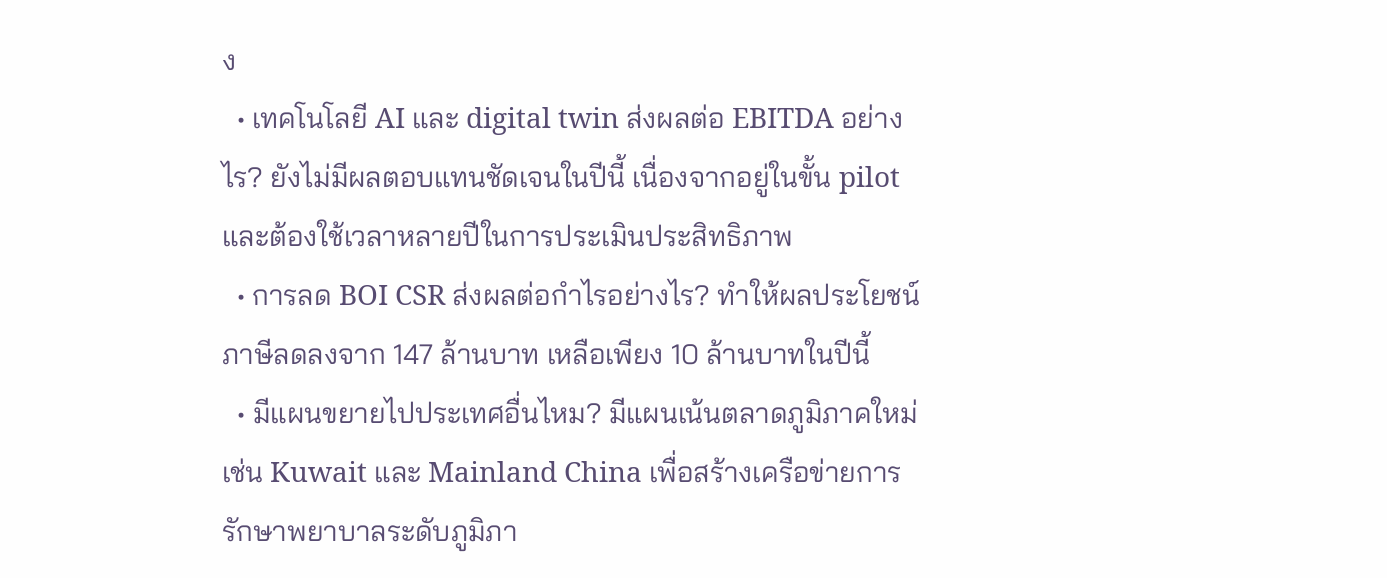ง
  • เทคโนโลยี AI และ digital twin ส่งผลต่อ EBITDA อย่างไร? ยังไม่มีผลตอบแทนชัดเจนในปีนี้ เนื่องจากอยู่ในขั้น pilot และต้องใช้เวลาหลายปีในการประเมินประสิทธิภาพ
  • การลด BOI CSR ส่งผลต่อกำไรอย่างไร? ทำให้ผลประโยชน์ภาษีลดลงจาก 147 ล้านบาท เหลือเพียง 10 ล้านบาทในปีนี้
  • มีแผนขยายไปประเทศอื่นไหม? มีแผนเน้นตลาดภูมิภาคใหม่ เช่น Kuwait และ Mainland China เพื่อสร้างเครือข่ายการรักษาพยาบาลระดับภูมิภา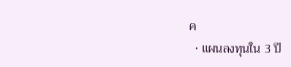ค
  • แผนลงทุนใน 3 ปี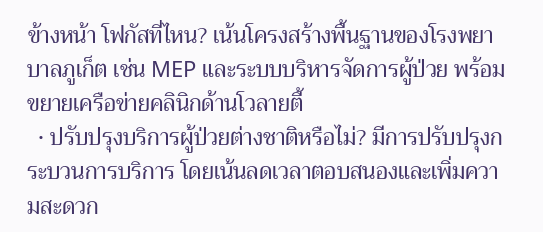ข้างหน้า โฟกัสที่ไหน? เน้นโครงสร้างพื้นฐานของโรงพยาบาลภูเก็ต เช่น MEP และระบบบริหารจัดการผู้ป่วย พร้อมขยายเครือข่ายคลินิกด้านโวลายตี้
  • ปรับปรุงบริการผู้ป่วยต่างชาติหรือไม่? มีการปรับปรุงกระบวนการบริการ โดยเน้นลดเวลาตอบสนองและเพิ่มความสะดวก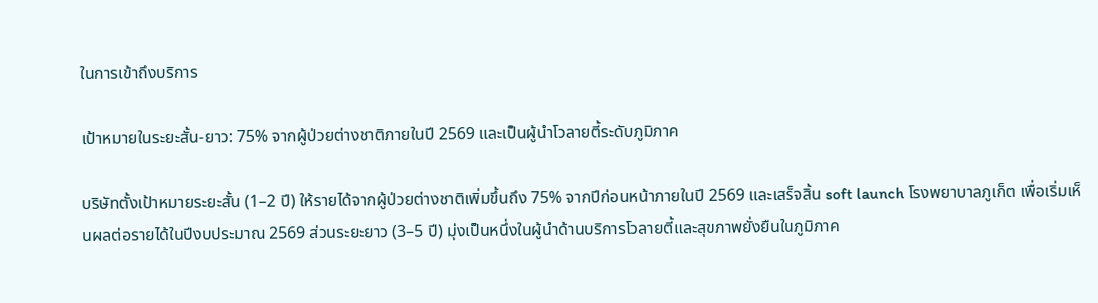ในการเข้าถึงบริการ

เป้าหมายในระยะสั้น-ยาว: 75% จากผู้ป่วยต่างชาติภายในปี 2569 และเป็นผู้นำโวลายตี้ระดับภูมิภาค

บริษัทตั้งเป้าหมายระยะสั้น (1–2 ปี) ให้รายได้จากผู้ป่วยต่างชาติเพิ่มขึ้นถึง 75% จากปีก่อนหน้าภายในปี 2569 และเสร็จสิ้น soft launch โรงพยาบาลภูเก็ต เพื่อเริ่มเห็นผลต่อรายได้ในปีงบประมาณ 2569 ส่วนระยะยาว (3–5 ปี) มุ่งเป็นหนึ่งในผู้นำด้านบริการโวลายตี้และสุขภาพยั่งยืนในภูมิภาค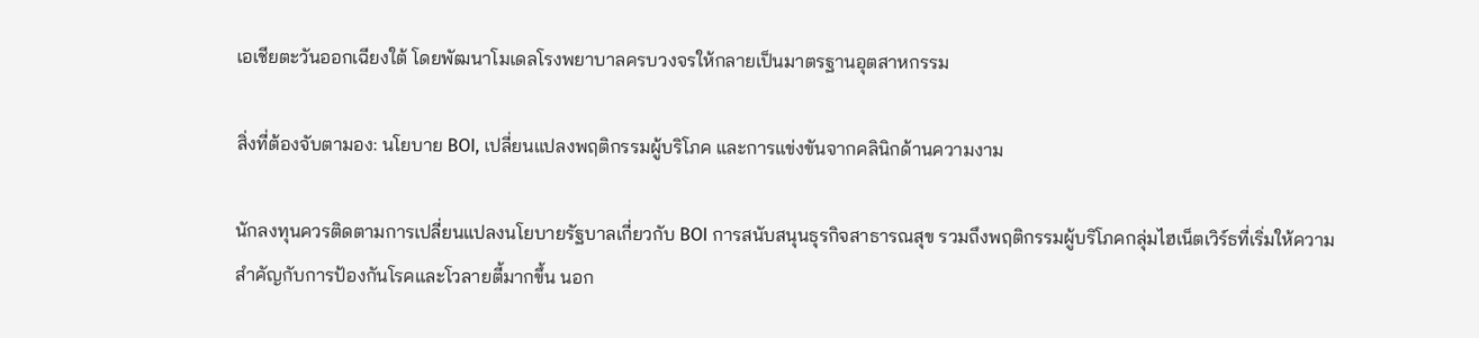เอเชียตะวันออกเฉียงใต้ โดยพัฒนาโมเดลโรงพยาบาลครบวงจรให้กลายเป็นมาตรฐานอุตสาหกรรม

สิ่งที่ต้องจับตามอง: นโยบาย BOI, เปลี่ยนแปลงพฤติกรรมผู้บริโภค และการแข่งขันจากคลินิกด้านความงาม

นักลงทุนควรติดตามการเปลี่ยนแปลงนโยบายรัฐบาลเกี่ยวกับ BOI การสนับสนุนธุรกิจสาธารณสุข รวมถึงพฤติกรรมผู้บริโภคกลุ่มไฮเน็ตเวิร์ธที่เริ่มให้ความสำคัญกับการป้องกันโรคและโวลายตี้มากขึ้น นอก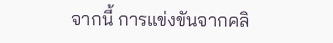จากนี้ การแข่งขันจากคลิ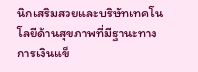นิกเสริมสวยและบริษัทเทคโนโลยีด้านสุขภาพที่มีฐานะทางการเงินแข็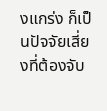งแกร่ง ก็เป็นปัจจัยเสี่ยงที่ต้องจับ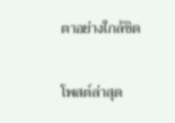ตาอย่างใกล้ชิด

โพสต์ล่าสุด